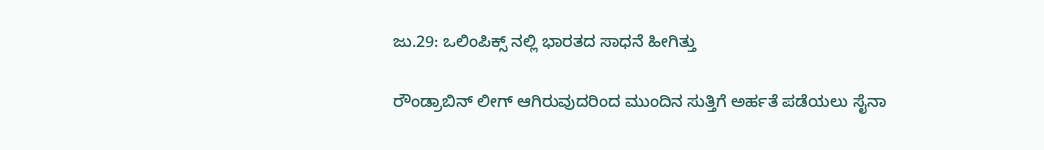ಜು.29: ಒಲಿಂಪಿಕ್ಸ್ ನಲ್ಲಿ ಭಾರತದ ಸಾಧನೆ ಹೀಗಿತ್ತು

ರೌಂಡ್ರಾಬಿನ್ ಲೀಗ್ ಆಗಿರುವುದರಿಂದ ಮುಂದಿನ ಸುತ್ತಿಗೆ ಅರ್ಹತೆ ಪಡೆಯಲು ಸೈನಾ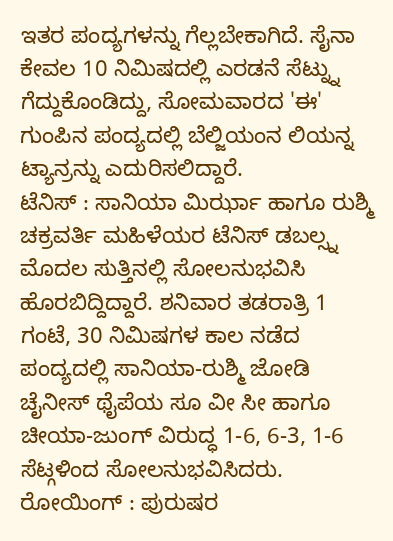ಇತರ ಪಂದ್ಯಗಳನ್ನು ಗೆಲ್ಲಬೇಕಾಗಿದೆ. ಸೈನಾ ಕೇವಲ 10 ನಿಮಿಷದಲ್ಲಿ ಎರಡನೆ ಸೆಟ್ನ್ನು ಗೆದ್ದುಕೊಂಡಿದ್ದು, ಸೋಮವಾರದ 'ಈ' ಗುಂಪಿನ ಪಂದ್ಯದಲ್ಲಿ ಬೆಲ್ಜಿಯಂನ ಲಿಯನ್ನ ಟ್ಯಾನ್ರನ್ನು ಎದುರಿಸಲಿದ್ದಾರೆ.
ಟೆನಿಸ್ : ಸಾನಿಯಾ ಮಿರ್ಝಾ ಹಾಗೂ ರುಶ್ಮಿ ಚಕ್ರವರ್ತಿ ಮಹಿಳೆಯರ ಟೆನಿಸ್ ಡಬಲ್ಸ್ನ ಮೊದಲ ಸುತ್ತಿನಲ್ಲಿ ಸೋಲನುಭವಿಸಿ ಹೊರಬಿದ್ದಿದ್ದಾರೆ. ಶನಿವಾರ ತಡರಾತ್ರಿ 1 ಗಂಟೆ, 30 ನಿಮಿಷಗಳ ಕಾಲ ನಡೆದ ಪಂದ್ಯದಲ್ಲಿ ಸಾನಿಯಾ-ರುಶ್ಮಿ ಜೋಡಿ ಚೈನೀಸ್ ಥೈಪೆಯ ಸೂ ವೀ ಸೀ ಹಾಗೂ ಚೀಯಾ-ಜುಂಗ್ ವಿರುದ್ಧ 1-6, 6-3, 1-6 ಸೆಟ್ಗಳಿಂದ ಸೋಲನುಭವಿಸಿದರು.
ರೋಯಿಂಗ್ : ಪುರುಷರ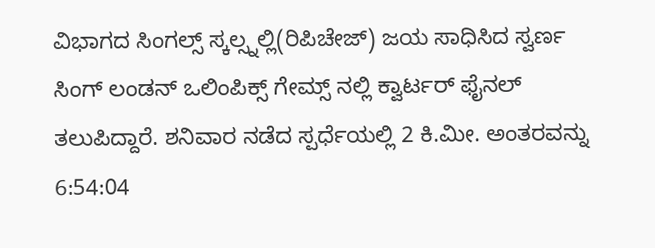ವಿಭಾಗದ ಸಿಂಗಲ್ಸ್ ಸ್ಕಲ್ಸ್ನಲ್ಲಿ(ರಿಪಿಚೇಜ್) ಜಯ ಸಾಧಿಸಿದ ಸ್ವರ್ಣ ಸಿಂಗ್ ಲಂಡನ್ ಒಲಿಂಪಿಕ್ಸ್ ಗೇಮ್ಸ್ ನಲ್ಲಿ ಕ್ವಾರ್ಟರ್ ಫೈನಲ್ ತಲುಪಿದ್ದಾರೆ. ಶನಿವಾರ ನಡೆದ ಸ್ಪರ್ಧೆಯಲ್ಲಿ 2 ಕಿ.ಮೀ. ಅಂತರವನ್ನು 6:54:04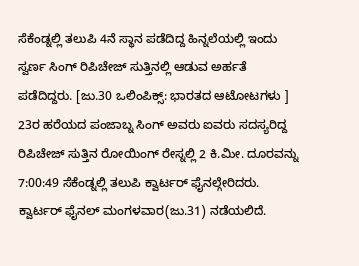ಸೆಕೆಂಡ್ನಲ್ಲಿ ತಲುಪಿ 4ನೆ ಸ್ಥಾನ ಪಡೆದಿದ್ದ ಹಿನ್ನಲೆಯಲ್ಲಿ ಇಂದು ಸ್ವರ್ಣ ಸಿಂಗ್ ರಿಪಿಚೇಜ್ ಸುತ್ತಿನಲ್ಲಿ ಆಡುವ ಅರ್ಹತೆ ಪಡೆದಿದ್ದರು. [ಜು.30 ಒಲಿಂಪಿಕ್ಸ್: ಭಾರತದ ಆಟೋಟಗಳು ]
23ರ ಹರೆಯದ ಪಂಜಾಬ್ನ ಸಿಂಗ್ ಅವರು ಐವರು ಸದಸ್ಯರಿದ್ದ ರಿಪಿಚೇಜ್ ಸುತ್ತಿನ ರೋಯಿಂಗ್ ರೇಸ್ನಲ್ಲಿ 2 ಕಿ.ಮೀ. ದೂರವನ್ನು 7:00:49 ಸೆಕೆಂಡ್ನಲ್ಲಿ ತಲುಪಿ ಕ್ವಾರ್ಟರ್ ಫೈನಲ್ಗೇರಿದರು. ಕ್ವಾರ್ಟರ್ ಫೈನಲ್ ಮಂಗಳವಾರ(ಜು.31) ನಡೆಯಲಿದೆ.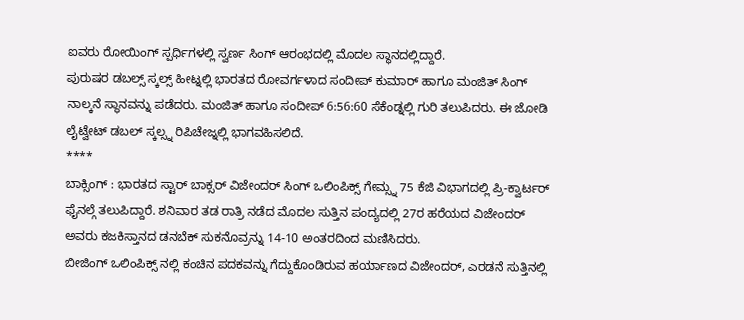ಐವರು ರೋಯಿಂಗ್ ಸ್ಪರ್ಧಿಗಳಲ್ಲಿ ಸ್ವರ್ಣ ಸಿಂಗ್ ಆರಂಭದಲ್ಲಿ ಮೊದಲ ಸ್ಥಾನದಲ್ಲಿದ್ದಾರೆ.
ಪುರುಷರ ಡಬಲ್ಸ್ ಸ್ಕಲ್ಸ್ ಹೀಟ್ನಲ್ಲಿ ಭಾರತದ ರೋವರ್ಗಳಾದ ಸಂದೀಪ್ ಕುಮಾರ್ ಹಾಗೂ ಮಂಜಿತ್ ಸಿಂಗ್ ನಾಲ್ಕನೆ ಸ್ಥಾನವನ್ನು ಪಡೆದರು. ಮಂಜಿತ್ ಹಾಗೂ ಸಂದೀಪ್ 6:56:60 ಸೆಕೆಂಡ್ನಲ್ಲಿ ಗುರಿ ತಲುಪಿದರು. ಈ ಜೋಡಿ ಲೈಟ್ವೇಟ್ ಡಬಲ್ ಸ್ಕಲ್ಸ್ನ ರಿಪಿಚೇಜ್ನಲ್ಲಿ ಭಾಗವಹಿಸಲಿದೆ.
****
ಬಾಕ್ಸಿಂಗ್ : ಭಾರತದ ಸ್ಟಾರ್ ಬಾಕ್ಸರ್ ವಿಜೇಂದರ್ ಸಿಂಗ್ ಒಲಿಂಪಿಕ್ಸ್ ಗೇಮ್ಸ್ನ 75 ಕೆಜಿ ವಿಭಾಗದಲ್ಲಿ ಪ್ರಿ-ಕ್ವಾರ್ಟರ್ ಫೈನಲ್ಗೆ ತಲುಪಿದ್ದಾರೆ. ಶನಿವಾರ ತಡ ರಾತ್ರಿ ನಡೆದ ಮೊದಲ ಸುತ್ತಿನ ಪಂದ್ಯದಲ್ಲಿ 27ರ ಹರೆಯದ ವಿಜೇಂದರ್ ಅವರು ಕಜಕಿಸ್ತಾನದ ಡನಬೆಕ್ ಸುಕನೊವ್ರನ್ನು 14-10 ಅಂತರದಿಂದ ಮಣಿಸಿದರು.
ಬೀಜಿಂಗ್ ಒಲಿಂಪಿಕ್ಸ್ ನಲ್ಲಿ ಕಂಚಿನ ಪದಕವನ್ನು ಗೆದ್ದುಕೊಂಡಿರುವ ಹರ್ಯಾಣದ ವಿಜೇಂದರ್, ಎರಡನೆ ಸುತ್ತಿನಲ್ಲಿ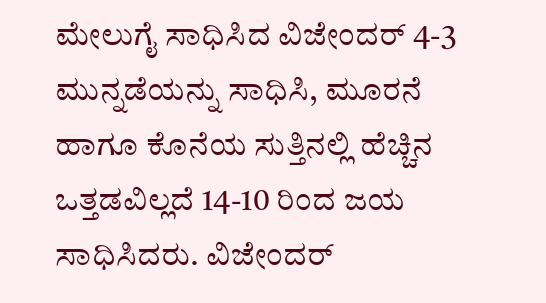ಮೇಲುಗೈ ಸಾಧಿಸಿದ ವಿಜೇಂದರ್ 4-3 ಮುನ್ನಡೆಯನ್ನು ಸಾಧಿಸಿ, ಮೂರನೆ ಹಾಗೂ ಕೊನೆಯ ಸುತ್ತಿನಲ್ಲಿ ಹೆಚ್ಚಿನ ಒತ್ತಡವಿಲ್ಲದೆ 14-10 ರಿಂದ ಜಯ ಸಾಧಿಸಿದರು. ವಿಜೇಂದರ್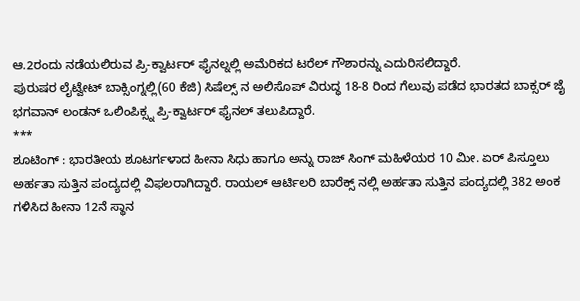ಆ.2ರಂದು ನಡೆಯಲಿರುವ ಪ್ರಿ-ಕ್ವಾರ್ಟರ್ ಫೈನಲ್ನಲ್ಲಿ ಅಮೆರಿಕದ ಟರೆಲ್ ಗೌಶಾರನ್ನು ಎದುರಿಸಲಿದ್ದಾರೆ.
ಪುರುಷರ ಲೈಟ್ವೇಟ್ ಬಾಕ್ಸಿಂಗ್ನಲ್ಲಿ(60 ಕೆಜಿ) ಸಿಷೆಲ್ಸ್ ನ ಅಲಿಸೊಪ್ ವಿರುದ್ಧ 18-8 ರಿಂದ ಗೆಲುವು ಪಡೆದ ಭಾರತದ ಬಾಕ್ಸರ್ ಜೈ ಭಗವಾನ್ ಲಂಡನ್ ಒಲಿಂಪಿಕ್ಸ್ನ ಪ್ರಿ-ಕ್ವಾರ್ಟರ್ ಫೈನಲ್ ತಲುಪಿದ್ದಾರೆ.
***
ಶೂಟಿಂಗ್ : ಭಾರತೀಯ ಶೂಟರ್ಗಳಾದ ಹೀನಾ ಸಿಧು ಹಾಗೂ ಅನ್ನು ರಾಜ್ ಸಿಂಗ್ ಮಹಿಳೆಯರ 10 ಮೀ. ಏರ್ ಪಿಸ್ತೂಲು ಅರ್ಹತಾ ಸುತ್ತಿನ ಪಂದ್ಯದಲ್ಲಿ ವಿಫಲರಾಗಿದ್ದಾರೆ. ರಾಯಲ್ ಆರ್ಟಿಲರಿ ಬಾರೆಕ್ಸ್ ನಲ್ಲಿ ಅರ್ಹತಾ ಸುತ್ತಿನ ಪಂದ್ಯದಲ್ಲಿ 382 ಅಂಕ ಗಳಿಸಿದ ಹೀನಾ 12ನೆ ಸ್ಥಾನ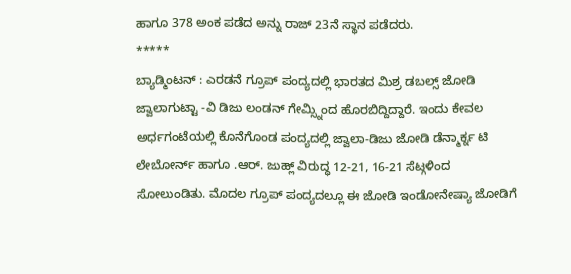ಹಾಗೂ 378 ಅಂಕ ಪಡೆದ ಅನ್ನು ರಾಜ್ 23ನೆ ಸ್ಥಾನ ಪಡೆದರು.
*****
ಬ್ಯಾಡ್ಮಿಂಟನ್ : ಎರಡನೆ ಗ್ರೂಪ್ ಪಂದ್ಯದಲ್ಲಿ ಭಾರತದ ಮಿಶ್ರ ಡಬಲ್ಸ್ ಜೋಡಿ ಜ್ವಾಲಾಗುಟ್ಟಾ -ವಿ ಡಿಜು ಲಂಡನ್ ಗೇಮ್ಸ್ನಿಂದ ಹೊರಬಿದ್ದಿದ್ದಾರೆ. ಇಂದು ಕೇವಲ ಅರ್ಧಗಂಟೆಯಲ್ಲಿ ಕೊನೆಗೊಂಡ ಪಂದ್ಯದಲ್ಲಿ ಜ್ವಾಲಾ-ಡಿಜು ಜೋಡಿ ಡೆನ್ಮಾರ್ಕ್ನ ಟಿ ಲೇಬೋರ್ನ್ ಹಾಗೂ .ಆರ್. ಜುಹ್ಲ್ ವಿರುದ್ಧ 12-21, 16-21 ಸೆಟ್ಗಳಿಂದ ಸೋಲುಂಡಿತು. ಮೊದಲ ಗ್ರೂಪ್ ಪಂದ್ಯದಲ್ಲೂ ಈ ಜೋಡಿ ಇಂಡೋನೇಷ್ಯಾ ಜೋಡಿಗೆ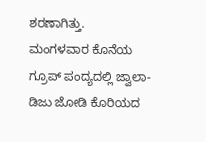ಶರಣಾಗಿತ್ತು.
ಮಂಗಳವಾರ ಕೊನೆಯ ಗ್ರೂಪ್ ಪಂದ್ಯದಲ್ಲಿ ಜ್ವಾಲಾ-ಡಿಜು ಜೋಡಿ ಕೊರಿಯದ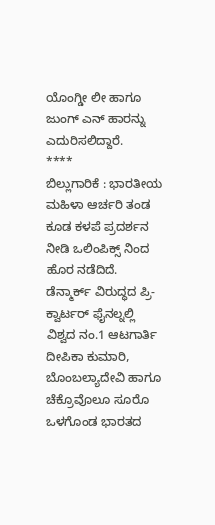ಯೊಂಗ್ಡೀ ಲೀ ಹಾಗೂ ಜುಂಗ್ ಎನ್ ಹಾರನ್ನು ಎದುರಿಸಲಿದ್ದಾರೆ.
****
ಬಿಲ್ಲುಗಾರಿಕೆ : ಭಾರತೀಯ ಮಹಿಳಾ ಆರ್ಚರಿ ತಂಡ ಕೂಡ ಕಳಪೆ ಪ್ರದರ್ಶನ ನೀಡಿ ಒಲಿಂಪಿಕ್ಸ್ ನಿಂದ ಹೊರ ನಡೆದಿದೆ. ಡೆನ್ಮಾರ್ಕ್ ವಿರುದ್ಧದ ಪ್ರಿ-ಕ್ವಾರ್ಟರ್ ಫೈನಲ್ನಲ್ಲಿ ವಿಶ್ವದ ನಂ.1 ಆಟಗಾರ್ತಿ ದೀಪಿಕಾ ಕುಮಾರಿ, ಬೊಂಬಲ್ಯಾದೇವಿ ಹಾಗೂ ಚೆಕ್ರೊವೊಲೂ ಸೂರೊ ಒಳಗೊಂಡ ಭಾರತದ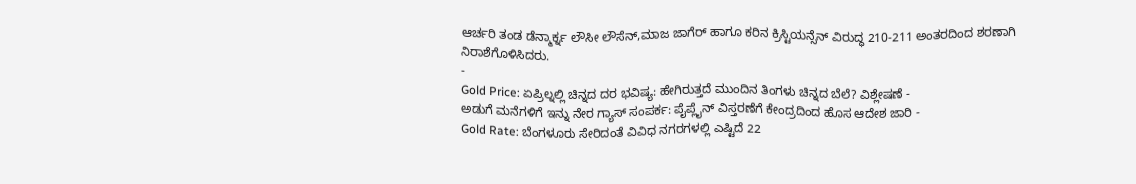ಆರ್ಚರಿ ತಂಡ ಡೆನ್ಮಾರ್ಕ್ನ ಲೌಸೀ ಲೌಸೆನ್,ಮಾಜ ಜಾಗೆರ್ ಹಾಗೂ ಕರಿನ ಕ್ರಿಸ್ಟಿಯನ್ಸೆನ್ ವಿರುದ್ಧ 210-211 ಅಂತರದಿಂದ ಶರಣಾಗಿ ನಿರಾಶೆಗೊಳಿಸಿದರು.
-
Gold Price: ಏಪ್ರಿಲ್ನಲ್ಲಿ ಚಿನ್ನದ ದರ ಭವಿಷ್ಯ: ಹೇಗಿರುತ್ತದೆ ಮುಂದಿನ ತಿಂಗಳು ಚಿನ್ನದ ಬೆಲೆ? ವಿಶ್ಲೇಷಣೆ -
ಅಡುಗೆ ಮನೆಗಳಿಗೆ ಇನ್ನು ನೇರ ಗ್ಯಾಸ್ ಸಂಪರ್ಕ: ಪೈಪ್ಲೈನ್ ವಿಸ್ತರಣೆಗೆ ಕೇಂದ್ರದಿಂದ ಹೊಸ ಆದೇಶ ಜಾರಿ -
Gold Rate: ಬೆಂಗಳೂರು ಸೇರಿದಂತೆ ವಿವಿಧ ನಗರಗಳಲ್ಲಿ ಎಷ್ಟಿದೆ 22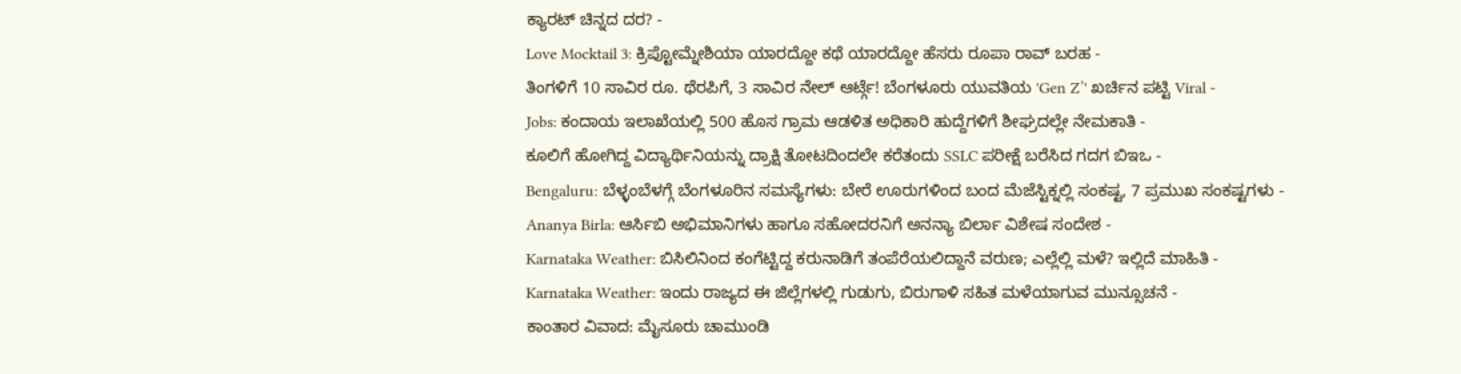ಕ್ಯಾರಟ್ ಚಿನ್ನದ ದರ? -
Love Mocktail 3: ಕ್ರಿಪ್ಟೋಮ್ನೇಶಿಯಾ ಯಾರದ್ದೋ ಕಥೆ ಯಾರದ್ದೋ ಹೆಸರು ರೂಪಾ ರಾವ್ ಬರಹ -
ತಿಂಗಳಿಗೆ 10 ಸಾವಿರ ರೂ. ಥೆರಪಿಗೆ, 3 ಸಾವಿರ ನೇಲ್ ಆರ್ಟ್ಗೆ! ಬೆಂಗಳೂರು ಯುವತಿಯ 'Gen Z’' ಖರ್ಚಿನ ಪಟ್ಟಿ Viral -
Jobs: ಕಂದಾಯ ಇಲಾಖೆಯಲ್ಲಿ 500 ಹೊಸ ಗ್ರಾಮ ಆಡಳಿತ ಅಧಿಕಾರಿ ಹುದ್ದೆಗಳಿಗೆ ಶೀಘ್ರದಲ್ಲೇ ನೇಮಕಾತಿ -
ಕೂಲಿಗೆ ಹೋಗಿದ್ದ ವಿದ್ಯಾರ್ಥಿನಿಯನ್ನು ದ್ರಾಕ್ಷಿ ತೋಟದಿಂದಲೇ ಕರೆತಂದು SSLC ಪರೀಕ್ಷೆ ಬರೆಸಿದ ಗದಗ ಬಿಇಒ -
Bengaluru: ಬೆಳ್ಳಂಬೆಳಗ್ಗೆ ಬೆಂಗಳೂರಿನ ಸಮಸ್ಯೆಗಳು: ಬೇರೆ ಊರುಗಳಿಂದ ಬಂದ ಮೆಜೆಸ್ಟಿಕ್ನಲ್ಲಿ ಸಂಕಷ್ಟ, 7 ಪ್ರಮುಖ ಸಂಕಷ್ಟಗಳು -
Ananya Birla: ಆರ್ಸಿಬಿ ಅಭಿಮಾನಿಗಳು ಹಾಗೂ ಸಹೋದರನಿಗೆ ಅನನ್ಯಾ ಬಿರ್ಲಾ ವಿಶೇಷ ಸಂದೇಶ -
Karnataka Weather: ಬಿಸಿಲಿನಿಂದ ಕಂಗೆಟ್ಟಿದ್ದ ಕರುನಾಡಿಗೆ ತಂಪೆರೆಯಲಿದ್ದಾನೆ ವರುಣ; ಎಲ್ಲೆಲ್ಲಿ ಮಳೆ? ಇಲ್ಲಿದೆ ಮಾಹಿತಿ -
Karnataka Weather: ಇಂದು ರಾಜ್ಯದ ಈ ಜಿಲ್ಲೆಗಳಲ್ಲಿ ಗುಡುಗು, ಬಿರುಗಾಳಿ ಸಹಿತ ಮಳೆಯಾಗುವ ಮುನ್ಸೂಚನೆ -
ಕಾಂತಾರ ವಿವಾದ: ಮೈಸೂರು ಚಾಮುಂಡಿ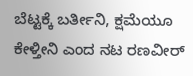ಬೆಟ್ಟಕ್ಕೆ ಬರ್ತೀನಿ, ಕ್ಷಮೆಯೂ ಕೇಳ್ತೀನಿ ಎಂದ ನಟ ರಣವೀರ್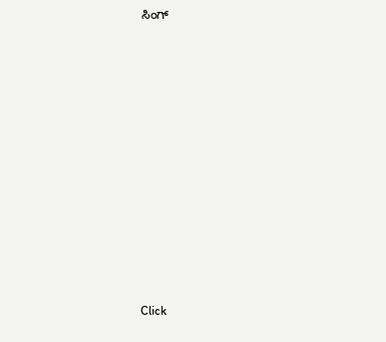ಸಿಂಗ್












Click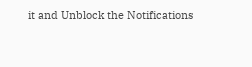it and Unblock the Notifications